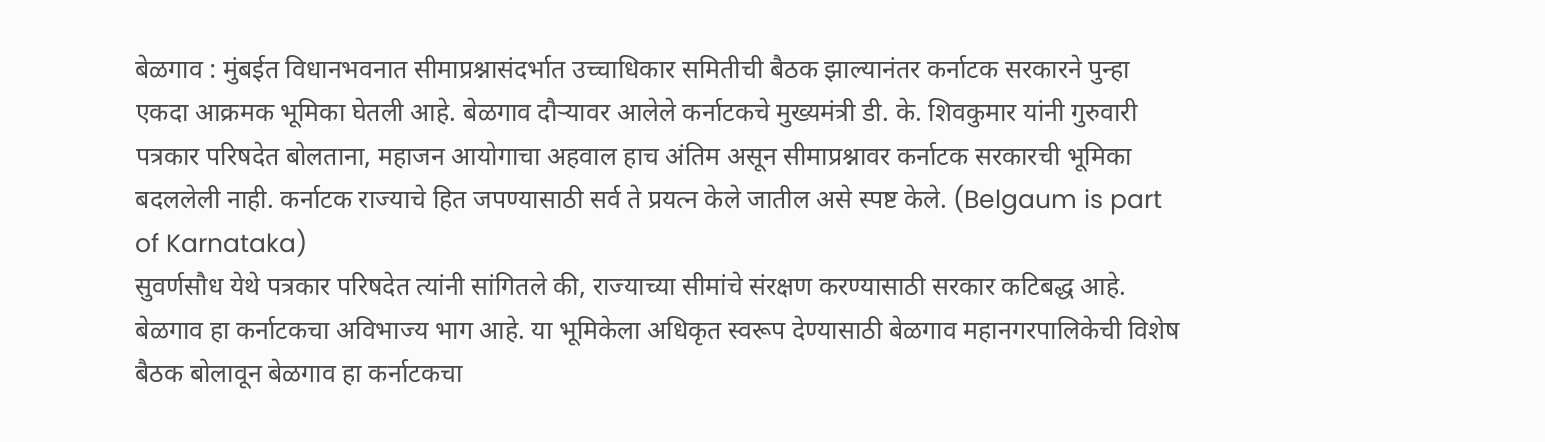बेळगाव : मुंबईत विधानभवनात सीमाप्रश्नासंदर्भात उच्चाधिकार समितीची बैठक झाल्यानंतर कर्नाटक सरकारने पुन्हा एकदा आक्रमक भूमिका घेतली आहे. बेळगाव दौऱ्यावर आलेले कर्नाटकचे मुख्यमंत्री डी. के. शिवकुमार यांनी गुरुवारी पत्रकार परिषदेत बोलताना, महाजन आयोगाचा अहवाल हाच अंतिम असून सीमाप्रश्नावर कर्नाटक सरकारची भूमिका बदललेली नाही. कर्नाटक राज्याचे हित जपण्यासाठी सर्व ते प्रयत्न केले जातील असे स्पष्ट केले. (Belgaum is part of Karnataka)
सुवर्णसौध येथे पत्रकार परिषदेत त्यांनी सांगितले की, राज्याच्या सीमांचे संरक्षण करण्यासाठी सरकार कटिबद्ध आहे. बेळगाव हा कर्नाटकचा अविभाज्य भाग आहे. या भूमिकेला अधिकृत स्वरूप देण्यासाठी बेळगाव महानगरपालिकेची विशेष बैठक बोलावून बेळगाव हा कर्नाटकचा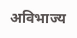अविभाज्य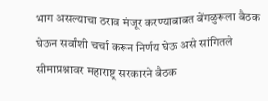भाग असल्याचा ठराव मंजूर करण्याबाबत बेंगळुरूला बैठक घेऊन सर्वांशी चर्चा करून निर्णय घेऊ असे सांगितले सीमाप्रश्नावर महाराष्ट्र सरकारने बैठक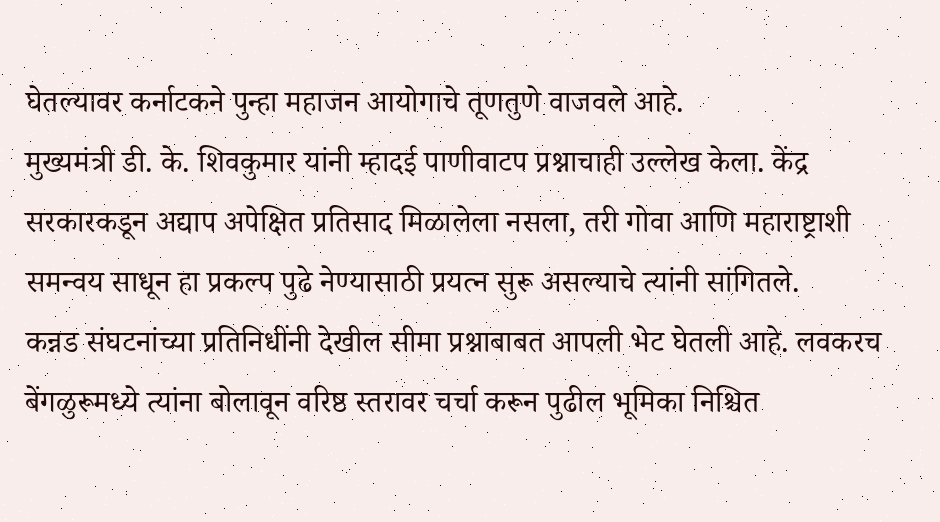घेतल्यावर कर्नाटकने पुन्हा महाजन आयोगाचे तूणतुणे वाजवले आहे.
मुख्यमंत्री डी. के. शिवकुमार यांनी म्हादई पाणीवाटप प्रश्नाचाही उल्लेख केला. केंद्र सरकारकडून अद्याप अपेक्षित प्रतिसाद मिळालेला नसला, तरी गोवा आणि महाराष्ट्राशी समन्वय साधून हा प्रकल्प पुढे नेण्यासाठी प्रयत्न सुरू असल्याचे त्यांनी सांगितले.
कन्नड संघटनांच्या प्रतिनिधींनी देखील सीमा प्रश्नाबाबत आपली भेट घेतली आहे. लवकरच बेंगळुरूमध्ये त्यांना बोलावून वरिष्ठ स्तरावर चर्चा करून पुढील भूमिका निश्चित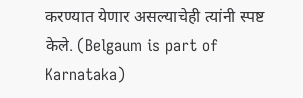करण्यात येणार असल्याचेही त्यांनी स्पष्ट केले. (Belgaum is part of Karnataka)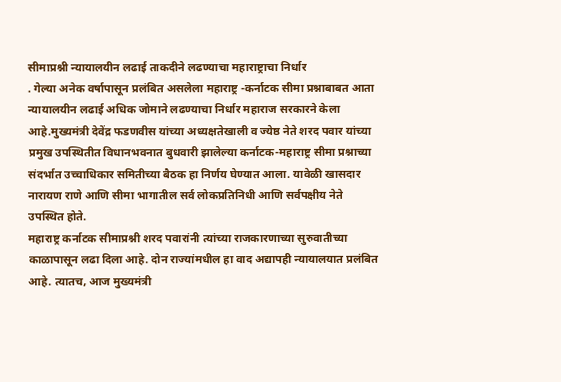सीमाप्रश्नी न्यायालयीन लढाई ताकदीने लढण्याचा महाराष्ट्राचा निर्धार
. गेल्या अनेक वर्षापासून प्रलंबित असलेला महाराष्ट्र -कर्नाटक सीमा प्रश्नाबाबत आता न्यायालयीन लढाई अधिक जोमाने लढण्याचा निर्धार महाराज सरकारने केला आहे.मुख्यमंत्री देवेंद्र फडणवीस यांच्या अध्यक्षतेखाली व ज्येष्ठ नेते शरद पवार यांच्या प्रमुख उपस्थितीत विधानभवनात बुधवारी झालेल्या कर्नाटक-महाराष्ट्र सीमा प्रश्नाच्या संदर्भात उच्चाधिकार समितीच्या बैठक हा निर्णय घेण्यात आला. यावेळी खासदार नारायण राणे आणि सीमा भागातील सर्व लोकप्रतिनिधी आणि सर्वपक्षीय नेते उपस्थित होते.
महाराष्ट्र कर्नाटक सीमाप्रश्नी शरद पवारांनी त्यांच्या राजकारणाच्या सुरुवातीच्या काळापासून लढा दिला आहे. दोन राज्यांमधील हा वाद अद्यापही न्यायालयात प्रलंबित आहे. त्यातच, आज मुख्यमंत्री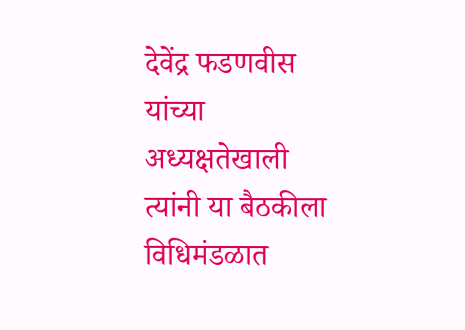देवेंद्र फडणवीस यांच्या अध्यक्षतेखाली त्यांनी या बैठकीला विधिमंडळात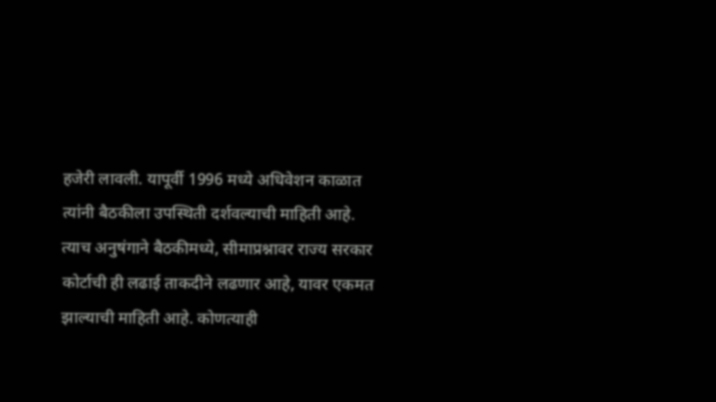हजेरी लावली. यापूर्वी 1996 मध्ये अधिवेशन काळात त्यांनी बैठकीला उपस्थिती दर्शवल्याची माहिती आहे. त्याच अनुषंगाने बैठकीमध्ये, सीमाप्रश्नावर राज्य सरकार कोर्टाची ही लढाई ताकदीने लढणार आहे, यावर एकमत झाल्याची माहिती आहे. कोणत्याही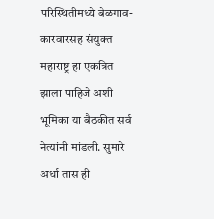परिस्थितीमध्ये बेळगाव-कारवारसह संयुक्त महाराष्ट्र हा एकत्रित झाला पाहिजे अशी भूमिका या बैठकीत सर्व नेत्यांनी मांडली. सुमारे अर्धा तास ही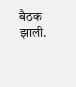बैठक झाली.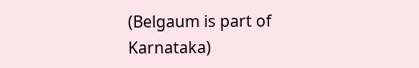(Belgaum is part of Karnataka)